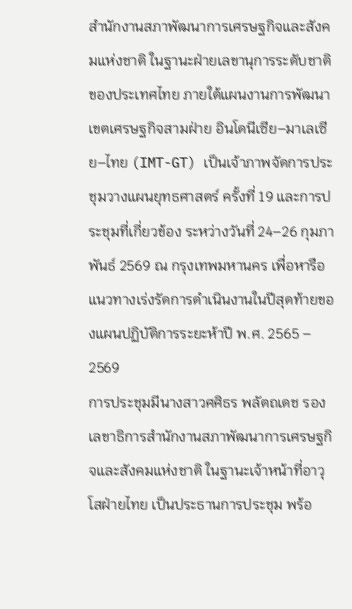สำนักงานสภาพัฒนาการเศรษฐกิจและสังคมแห่งชาติ ในฐานะฝ่ายเลขานุการระดับชาติของประเทศไทย ภายใต้แผนงานการพัฒนาเขตเศรษฐกิจสามฝ่าย อินโดนีเซีย–มาเลเซีย–ไทย (IMT-GT) เป็นเจ้าภาพจัดการประชุมวางแผนยุทธศาสตร์ ครั้งที่ 19 และการประชุมที่เกี่ยวข้อง ระหว่างวันที่ 24–26 กุมภาพันธ์ 2569 ณ กรุงเทพมหานคร เพื่อหารือแนวทางเร่งรัดการดำเนินงานในปีสุดท้ายของแผนปฏิบัติการระยะห้าปี พ.ศ. 2565 – 2569
การประชุมมีนางสาวศศิธร พลัตถเดช รองเลขาธิการสำนักงานสภาพัฒนาการเศรษฐกิจและสังคมแห่งชาติ ในฐานะเจ้าหน้าที่อาวุโสฝ่ายไทย เป็นประธานการประชุม พร้อ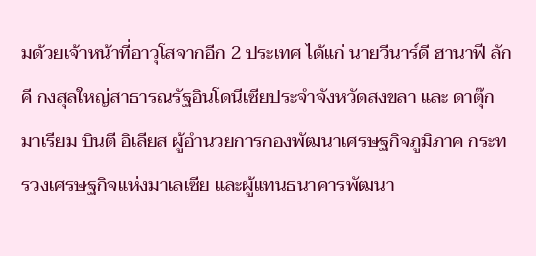มด้วยเจ้าหน้าที่อาวุโสจากอีก 2 ประเทศ ได้แก่ นายวีนาร์ดี ฮานาฟี ลักคี กงสุลใหญ่สาธารณรัฐอินโดนีเซียประจำจังหวัดสงขลา และ ดาตุ๊ก มาเรียม บินตี อิเลียส ผู้อำนวยการกองพัฒนาเศรษฐกิจภูมิภาค กระทรวงเศรษฐกิจแห่งมาเลเซีย และผู้แทนธนาคารพัฒนา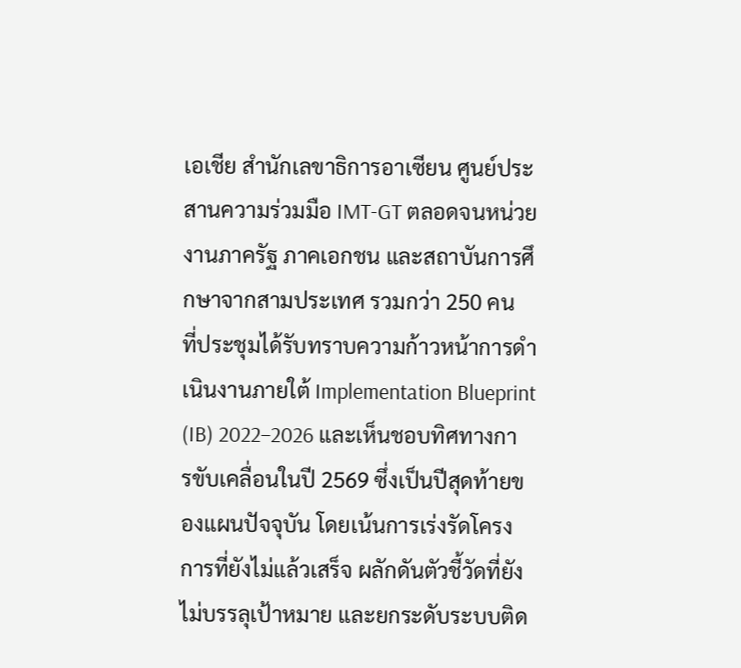เอเชีย สำนักเลขาธิการอาเซียน ศูนย์ประสานความร่วมมือ IMT-GT ตลอดจนหน่วยงานภาครัฐ ภาคเอกชน และสถาบันการศึกษาจากสามประเทศ รวมกว่า 250 คน
ที่ประชุมได้รับทราบความก้าวหน้าการดำเนินงานภายใต้ Implementation Blueprint (IB) 2022–2026 และเห็นชอบทิศทางการขับเคลื่อนในปี 2569 ซึ่งเป็นปีสุดท้ายของแผนปัจจุบัน โดยเน้นการเร่งรัดโครงการที่ยังไม่แล้วเสร็จ ผลักดันตัวชี้วัดที่ยังไม่บรรลุเป้าหมาย และยกระดับระบบติด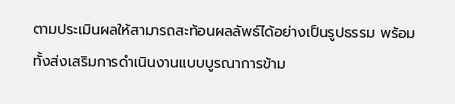ตามประเมินผลให้สามารถสะท้อนผลลัพธ์ได้อย่างเป็นรูปธรรม พร้อมทั้งส่งเสริมการดำเนินงานแบบบูรณาการข้าม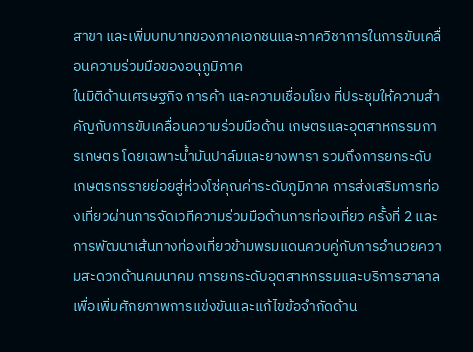สาขา และเพิ่มบทบาทของภาคเอกชนและภาควิชาการในการขับเคลื่อนความร่วมมือของอนุภูมิภาค
ในมิติด้านเศรษฐกิจ การค้า และความเชื่อมโยง ที่ประชุมให้ความสำคัญกับการขับเคลื่อนความร่วมมือด้าน เกษตรและอุตสาหกรรมการเกษตร โดยเฉพาะน้ำมันปาล์มและยางพารา รวมถึงการยกระดับเกษตรกรรายย่อยสู่ห่วงโซ่คุณค่าระดับภูมิภาค การส่งเสริมการท่องเที่ยวผ่านการจัดเวทีความร่วมมือด้านการท่องเที่ยว ครั้งที่ 2 และการพัฒนาเส้นทางท่องเที่ยวข้ามพรมแดนควบคู่กับการอำนวยความสะดวกด้านคมนาคม การยกระดับอุตสาหกรรมและบริการฮาลาลเพื่อเพิ่มศักยภาพการแข่งขันและแก้ไขข้อจำกัดด้าน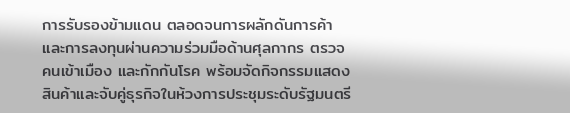การรับรองข้ามแดน ตลอดจนการผลักดันการค้าและการลงทุนผ่านความร่วมมือด้านศุลกากร ตรวจคนเข้าเมือง และกักกันโรค พร้อมจัดกิจกรรมแสดงสินค้าและจับคู่ธุรกิจในห้วงการประชุมระดับรัฐมนตรี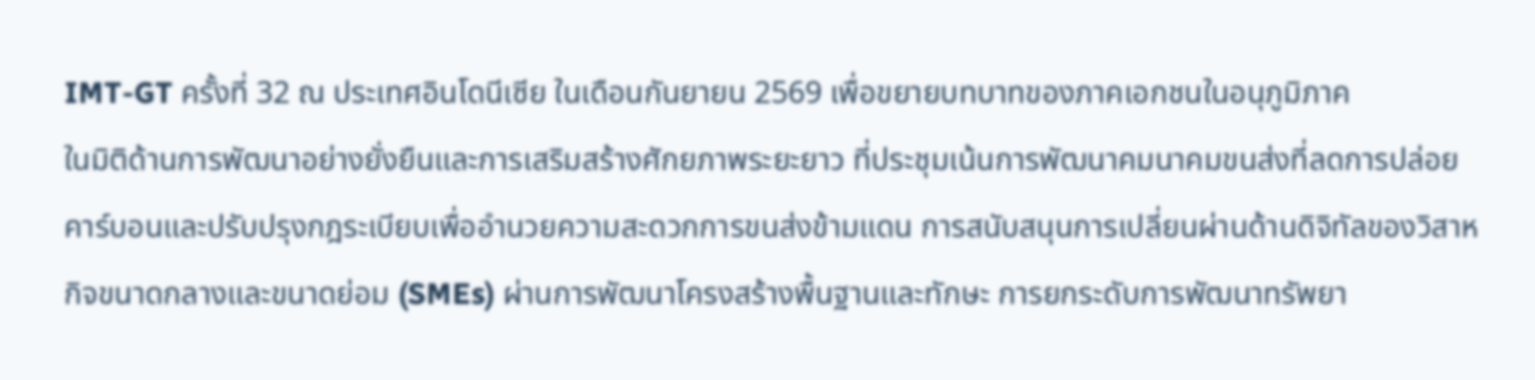IMT-GT ครั้งที่ 32 ณ ประเทศอินโดนีเซีย ในเดือนกันยายน 2569 เพื่อขยายบทบาทของภาคเอกชนในอนุภูมิภาค
ในมิติด้านการพัฒนาอย่างยั่งยืนและการเสริมสร้างศักยภาพระยะยาว ที่ประชุมเน้นการพัฒนาคมนาคมขนส่งที่ลดการปล่อยคาร์บอนและปรับปรุงกฎระเบียบเพื่ออำนวยความสะดวกการขนส่งข้ามแดน การสนับสนุนการเปลี่ยนผ่านด้านดิจิทัลของวิสาหกิจขนาดกลางและขนาดย่อม (SMEs) ผ่านการพัฒนาโครงสร้างพื้นฐานและทักษะ การยกระดับการพัฒนาทรัพยา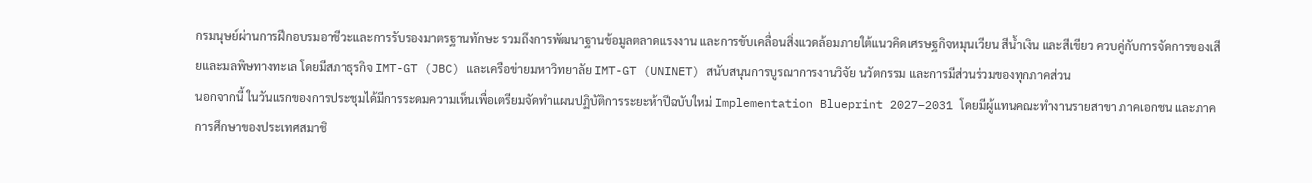กรมนุษย์ผ่านการฝึกอบรมอาชีวะและการรับรองมาตรฐานทักษะ รวมถึงการพัฒนาฐานข้อมูลตลาดแรงงาน และการขับเคลื่อนสิ่งแวดล้อมภายใต้แนวคิดเศรษฐกิจหมุนเวียน สีน้ำเงิน และสีเขียว ควบคู่กับการจัดการของเสียและมลพิษทางทะเล โดยมีสภาธุรกิจ IMT-GT (JBC) และเครือข่ายมหาวิทยาลัย IMT-GT (UNINET) สนับสนุนการบูรณาการงานวิจัย นวัตกรรม และการมีส่วนร่วมของทุกภาคส่วน
นอกจากนี้ ในวันแรกของการประชุมได้มีการระดมความเห็นเพื่อเตรียมจัดทำแผนปฏิบัติการระยะห้าปีฉบับใหม่ Implementation Blueprint 2027–2031 โดยมีผู้แทนคณะทำงานรายสาขา ภาคเอกชน และภาคการศึกษาของประเทศสมาชิ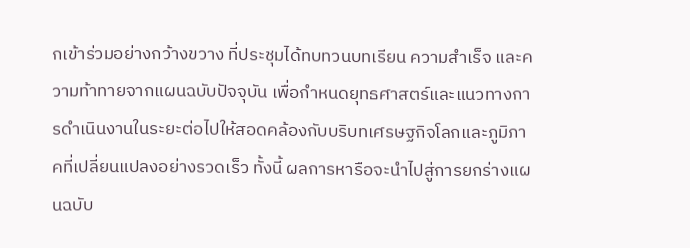กเข้าร่วมอย่างกว้างขวาง ที่ประชุมได้ทบทวนบทเรียน ความสำเร็จ และความท้าทายจากแผนฉบับปัจจุบัน เพื่อกำหนดยุทธศาสตร์และแนวทางการดำเนินงานในระยะต่อไปให้สอดคล้องกับบริบทเศรษฐกิจโลกและภูมิภาคที่เปลี่ยนแปลงอย่างรวดเร็ว ทั้งนี้ ผลการหารือจะนำไปสู่การยกร่างแผนฉบับ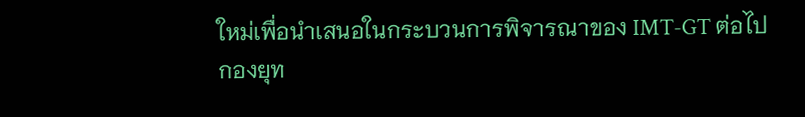ใหม่เพื่อนำเสนอในกระบวนการพิจารณาของ IMT-GT ต่อไป
กองยุท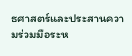ธศาสตร์และประสานความร่วมมือระห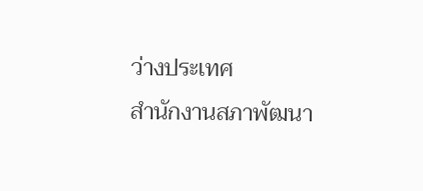ว่างประเทศ
สำนักงานสภาพัฒนา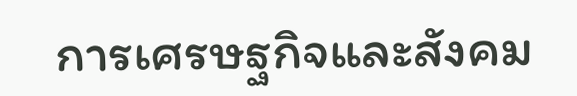การเศรษฐกิจและสังคม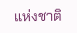แห่งชาติ